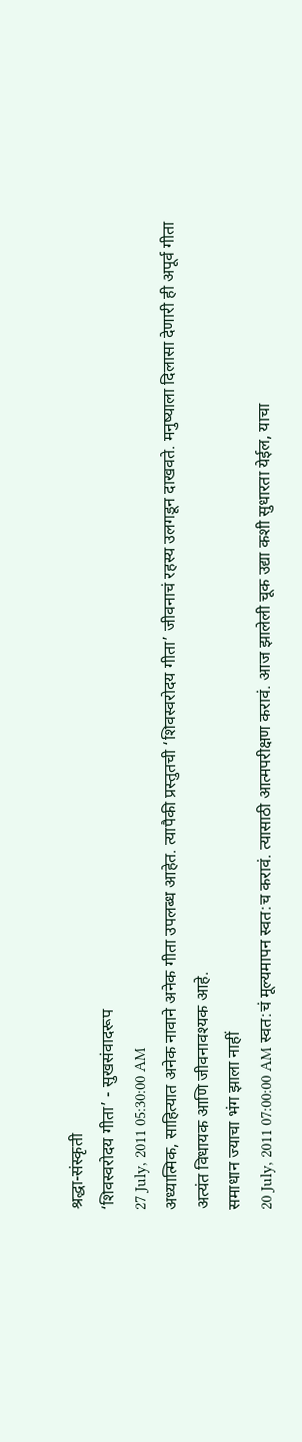श्रद्धा-संस्कृती
‘शिवस्वरोदय गीता’ - सुखसंवादरूप
27 July, 2011 05:30:00 AM
अध्यात्मिक, साहित्यात अनेक नावाने अनेक गीता उपलब्ध आहेत. त्यापैकी प्रस्तुतची ‘शिवस्वरोदय गीता’ जीवनाचं रहस्य उलगडून दाखवते. मनुष्याला दिलासा देणारी ही अपूर्व गीता अत्यंत विधायक आणि जीवनावश्यक आहे.
समाधान ज्याचा भंग झाला नाहीं
20 July, 2011 07:00:00 AM स्वत:चं मूल्यमापन स्वत:च करावं. त्यासाठी आत्मपरीक्षण करावं. आज झालेली चूक उद्या कशी सुधारता येईल, याचा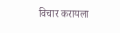विचार करायला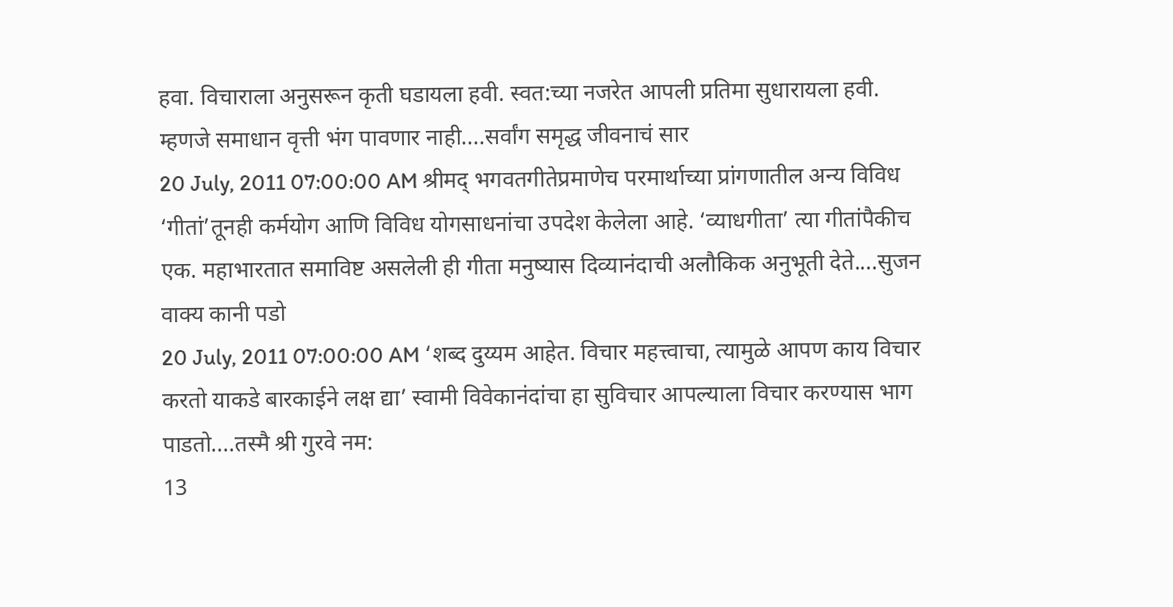हवा. विचाराला अनुसरून कृती घडायला हवी. स्वत:च्या नजरेत आपली प्रतिमा सुधारायला हवी. म्हणजे समाधान वृत्ती भंग पावणार नाही....सर्वांग समृद्ध जीवनाचं सार
20 July, 2011 07:00:00 AM श्रीमद् भगवतगीतेप्रमाणेच परमार्थाच्या प्रांगणातील अन्य विविध ‘गीतां’तूनही कर्मयोग आणि विविध योगसाधनांचा उपदेश केलेला आहे. ‘व्याधगीता’ त्या गीतांपैकीच एक. महाभारतात समाविष्ट असलेली ही गीता मनुष्यास दिव्यानंदाची अलौकिक अनुभूती देते....सुजन वाक्य कानी पडो
20 July, 2011 07:00:00 AM ‘शब्द दुय्यम आहेत. विचार महत्त्वाचा, त्यामुळे आपण काय विचार करतो याकडे बारकाईने लक्ष द्या’ स्वामी विवेकानंदांचा हा सुविचार आपल्याला विचार करण्यास भाग पाडतो....तस्मै श्री गुरवे नम:
13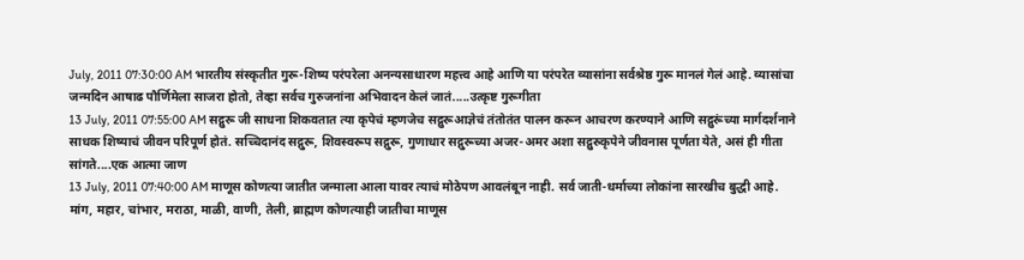July, 2011 07:30:00 AM भारतीय संस्कृतीत गुरू-शिष्य परंपरेला अनन्यसाधारण महत्त्व आहे आणि या परंपरेत व्यासांना सर्वश्रेष्ठ गुरू मानलं गेलं आहे. व्यासांचा जन्मदिन आषाढ पौर्णिमेला साजरा होतो, तेव्हा सर्वच गुरुजनांना अभिवादन केलं जातं.....उत्कृष्ट गुरूगीता
13 July, 2011 07:55:00 AM सद्गुरू जी साधना शिकवतात त्या कृपेचं म्हणजेच सद्गुरूआज्ञेचं तंतोतंत पालन करून आचरण करण्याने आणि सद्गुरूंच्या मार्गदर्शनाने साधक शिष्याचं जीवन परिपूर्ण होतं. सच्चिदानंद सद्गुरू, शिवस्वरूप सद्गुरू, गुणाधार सद्गुरूच्या अजर-अमर अशा सद्गुरुकृपेने जीवनास पूर्णता येते, असं ही गीता सांगते....एक आत्मा जाण
13 July, 2011 07:40:00 AM माणूस कोणत्या जातीत जन्माला आला यावर त्याचं मोठेपण आवलंबून नाही. सर्व जाती-धर्माच्या लोकांना सारखीच बुद्धी आहे. मांग, महार, चांभार, मराठा, माळी, वाणी, तेली, ब्राह्मण कोणत्याही जातीचा माणूस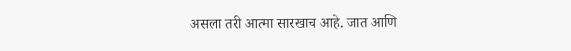असला तरी आत्मा सारखाच आहे. जात आणि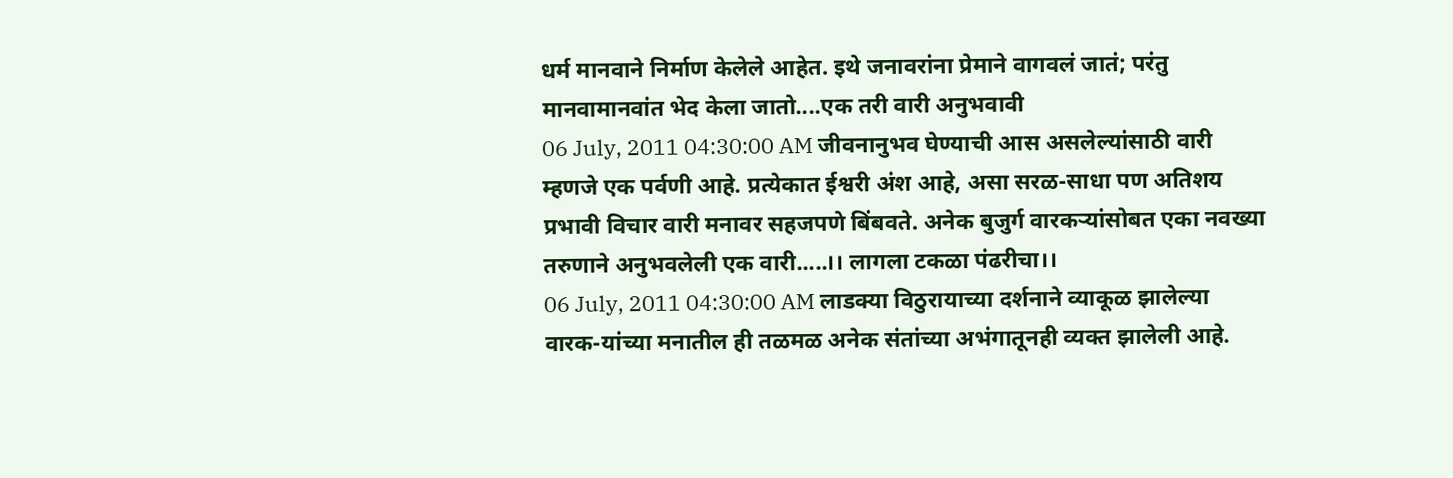धर्म मानवाने निर्माण केलेले आहेत. इथे जनावरांना प्रेमाने वागवलं जातं; परंतु मानवामानवांत भेद केला जातो....एक तरी वारी अनुभवावी
06 July, 2011 04:30:00 AM जीवनानुभव घेण्याची आस असलेल्यांसाठी वारी म्हणजे एक पर्वणी आहे. प्रत्येकात ईश्वरी अंश आहे, असा सरळ-साधा पण अतिशय प्रभावी विचार वारी मनावर सहजपणे बिंबवते. अनेक बुजुर्ग वारकऱ्यांसोबत एका नवख्या तरुणाने अनुभवलेली एक वारी.....।। लागला टकळा पंढरीचा।।
06 July, 2011 04:30:00 AM लाडक्या विठुरायाच्या दर्शनाने व्याकूळ झालेल्या वारक-यांच्या मनातील ही तळमळ अनेक संतांच्या अभंगातूनही व्यक्त झालेली आहे.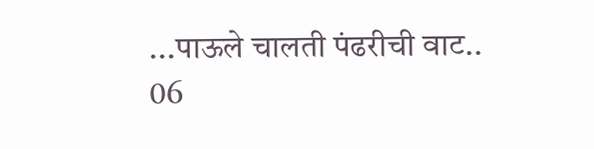...पाऊले चालती पंढरीची वाट..
06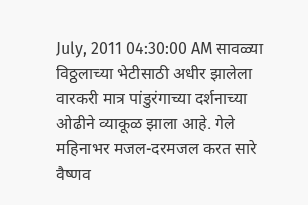July, 2011 04:30:00 AM सावळ्या विठ्ठलाच्या भेटीसाठी अधीर झालेला वारकरी मात्र पांडुरंगाच्या दर्शनाच्या ओढीने व्याकूळ झाला आहे. गेले महिनाभर मजल-दरमजल करत सारे वैष्णव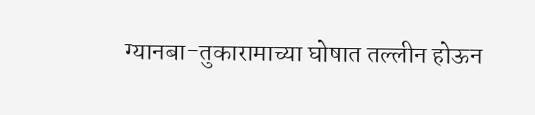ग्यानबा-तुकारामाच्या घोषात तल्लीन होऊन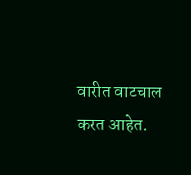वारीत वाटचाल करत आहेत.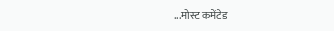...मोस्ट कमेंटेड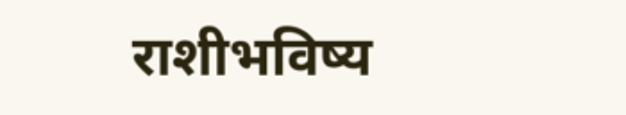राशीभविष्य